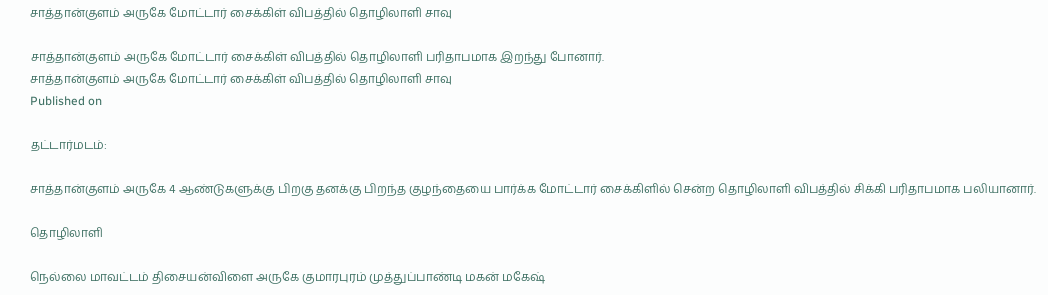சாத்தான்குளம் அருகே மோட்டார் சைக்கிள் விபத்தில் தொழிலாளி சாவு

சாத்தான்குளம் அருகே மோட்டார் சைக்கிள் விபத்தில் தொழிலாளி பரிதாபமாக இறந்து போனார்.
சாத்தான்குளம் அருகே மோட்டார் சைக்கிள் விபத்தில் தொழிலாளி சாவு
Published on

தட்டார்மடம்:

சாத்தான்குளம் அருகே 4 ஆண்டுகளுக்கு பிறகு தனக்கு பிறந்த குழந்தையை பார்க்க மோட்டார் சைக்கிளில் சென்ற தொழிலாளி விபத்தில் சிக்கி பரிதாபமாக பலியானார்.

தொழிலாளி

நெல்லை மாவட்டம் திசையன்விளை அருகே குமாரபுரம் முத்துப்பாண்டி மகன் மகேஷ்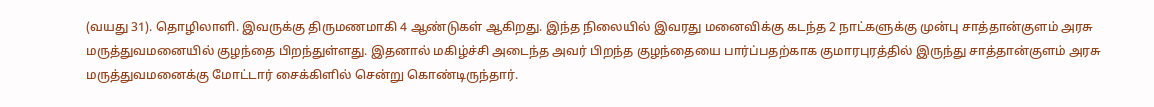(வயது 31). தொழிலாளி. இவருக்கு திருமணமாகி 4 ஆண்டுகள் ஆகிறது. இந்த நிலையில் இவரது மனைவிக்கு கடந்த 2 நாட்களுக்கு முன்பு சாத்தான்குளம் அரசு மருத்துவமனையில் குழந்தை பிறந்துள்ளது. இதனால் மகிழ்ச்சி அடைந்த அவர் பிறந்த குழந்தையை பார்ப்பதற்காக குமாரபுரத்தில் இருந்து சாத்தான்குளம் அரசு மருத்துவமனைக்கு மோட்டார் சைக்கிளில் சென்று கொண்டிருந்தார்.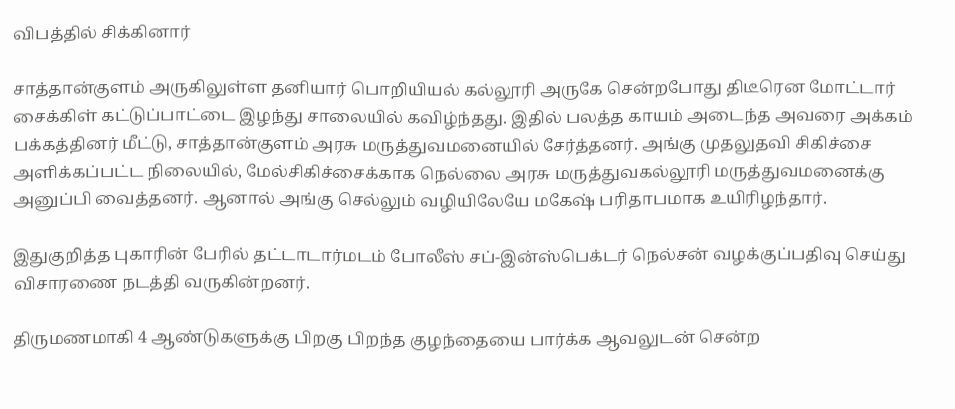விபத்தில் சிக்கினார்

சாத்தான்குளம் அருகிலுள்ள தனியார் பொறியியல் கல்லூரி அருகே சென்றபோது திடீரென மோட்டார் சைக்கிள் கட்டுப்பாட்டை இழந்து சாலையில் கவிழ்ந்தது. இதில் பலத்த காயம் அடைந்த அவரை அக்கம் பக்கத்தினர் மீட்டு, சாத்தான்குளம் அரசு மருத்துவமனையில் சேர்த்தனர். அங்கு முதலுதவி சிகிச்சை அளிக்கப்பட்ட நிலையில், மேல்சிகிச்சைக்காக நெல்லை அரசு மருத்துவகல்லூரி மருத்துவமனைக்கு அனுப்பி வைத்தனர். ஆனால் அங்கு செல்லும் வழியிலேயே மகேஷ் பரிதாபமாக உயிரிழந்தார்.

இதுகுறித்த புகாரின் பேரில் தட்டாடார்மடம் போலீஸ் சப்-இன்ஸ்பெக்டர் நெல்சன் வழக்குப்பதிவு செய்து விசாரணை நடத்தி வருகின்றனர்.

திருமணமாகி 4 ஆண்டுகளுக்கு பிறகு பிறந்த குழந்தையை பார்க்க ஆவலுடன் சென்ற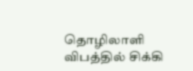தொழிலாளி விபத்தில் சிக்கி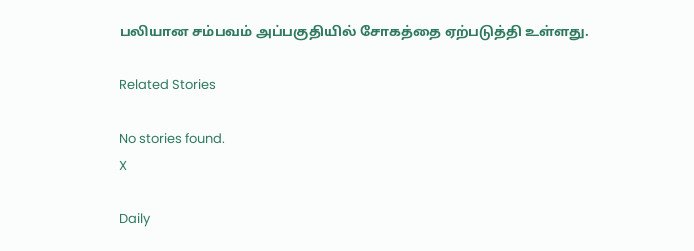பலியான சம்பவம் அப்பகுதியில் சோகத்தை ஏற்படுத்தி உள்ளது.

Related Stories

No stories found.
X

Daily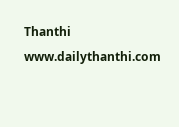Thanthi
www.dailythanthi.com